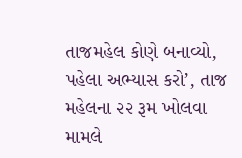તાજમહેલ કોણે બનાવ્યો, પહેલા અભ્યાસ કરો’, તાજ મહેલના ૨૨ રૂમ ખોલવા મામલે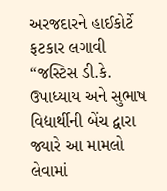અરજદારને હાઈકોર્ટે ફટકાર લગાવી
“જસ્ટિસ ડી.કે. ઉપાધ્યાય અને સુભાષ વિદ્યાર્થીની બેંચ દ્વારા જ્યારે આ મામલો લેવામાં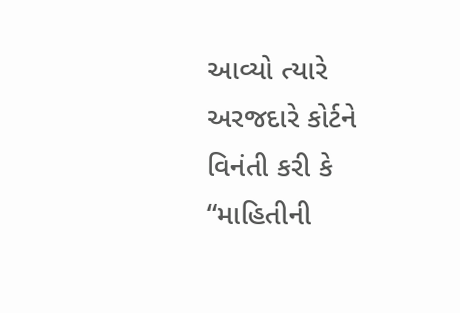આવ્યો ત્યારે અરજદારે કોર્ટને વિનંતી કરી કે “માહિતીની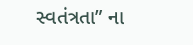સ્વતંત્રતા” ના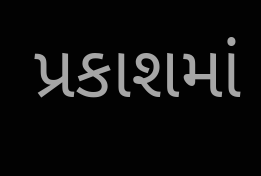પ્રકાશમાં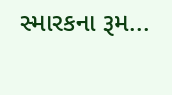સ્મારકના રૂમ...